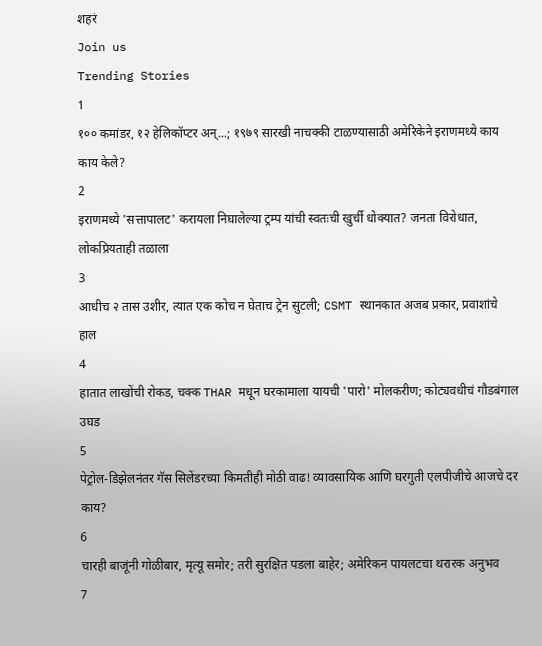शहरं
Join us
Trending Stories
1
१०० कमांडर, १२ हेलिकॉप्टर अन्...; १९७९ सारखी नाचक्की टाळण्यासाठी अमेरिकेने इराणमध्ये काय काय केले?
2
इराणमध्ये 'सत्तापालट' करायला निघालेल्या ट्रम्प यांची स्वतःची खुर्ची धोक्यात? जनता विरोधात, लोकप्रियताही तळाला
3
आधीच २ तास उशीर, त्यात एक कोच न घेताच ट्रेन सुटली; CSMT स्थानकात अजब प्रकार, प्रवाशांचे हाल
4
हातात लाखोंची रोकड, चक्क THAR मधून घरकामाला यायची 'पारो' मोलकरीण; कोट्यवधीचं गौडबंगाल उघड
5
पेट्रोल-डिझेलनंतर गॅस सिलेंडरच्या किमतीही मोठी वाढ! व्यावसायिक आणि घरगुती एलपीजीचे आजचे दर काय?
6
चारही बाजूंनी गोळीबार, मृत्यू समोर; तरी सुरक्षित पडला बाहेर; अमेरिकन पायलटचा थरारक अनुभव
7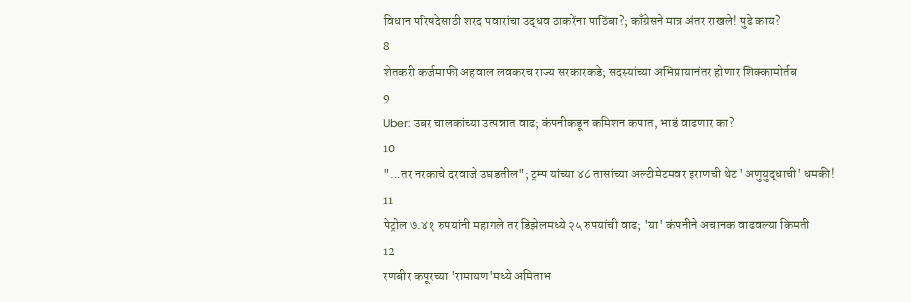विधान परिषदेसाठी शरद पवारांचा उद्धव ठाकरेंना पाठिंबा?; काँग्रेसने मात्र अंतर राखले! पुढे काय?
8
शेतकरी कर्जमाफी अहवाल लवकरच राज्य सरकारकडे; सदस्यांच्या अभिप्रायानंतर होणार शिक्कामोर्तब
9
Uber: उबर चालकांच्या उत्पन्नात वाढ; कंपनीकडून कमिशन कपात, भाडं वाढणार का?
10
"...तर नरकाचे दरवाजे उघडतील"; ट्रम्प यांच्या ४८ तासांच्या अल्टीमेटमवर इराणची थेट 'अणुयुद्धाची' धमकी!
11
पेट्रोल ७.४१ रुपयांनी महागले तर डिझेलमध्ये २५ रुपयांची वाढ; 'या' कंपनीने अचानक वाढवल्या किमती
12
रणबीर कपूरच्या 'रामायण'मध्ये अमिताभ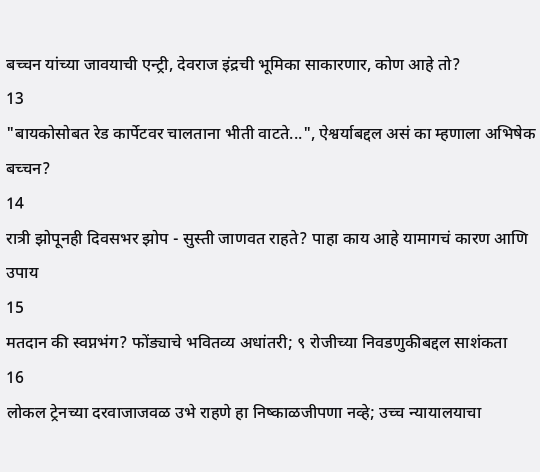बच्चन यांच्या जावयाची एन्ट्री, देवराज इंद्रची भूमिका साकारणार, कोण आहे तो?
13
"बायकोसोबत रेड कार्पेटवर चालताना भीती वाटते...", ऐश्वर्याबद्दल असं का म्हणाला अभिषेक बच्चन?
14
रात्री झोपूनही दिवसभर झोप - सुस्ती जाणवत राहते? पाहा काय आहे यामागचं कारण आणि उपाय
15
मतदान की स्वप्नभंग? फोंड्याचे भवितव्य अधांतरी; ९ रोजीच्या निवडणुकीबद्दल साशंकता
16
लोकल ट्रेनच्या दरवाजाजवळ उभे राहणे हा निष्काळजीपणा नव्हे; उच्च न्यायालयाचा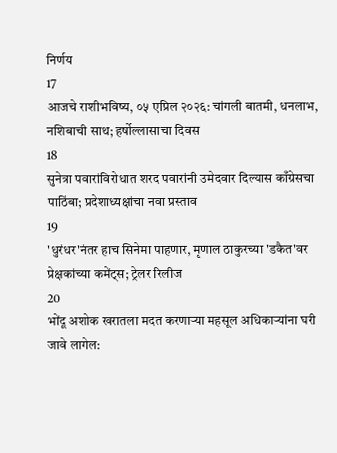निर्णय
17
आजचे राशीभविष्य, ०५ एप्रिल २०२६: चांगली बातमी, धनलाभ, नशिबाची साथ; हर्षोल्लासाचा दिवस
18
सुनेत्रा पवारांविरोधात शरद पवारांनी उमेदवार दिल्यास काँग्रेसचा पाठिंबा; प्रदेशाध्यक्षांचा नवा प्रस्ताव
19
'धुरंधर'नंतर हाच सिनेमा पाहणार, मृणाल ठाकुरच्या 'डकैत'वर प्रेक्षकांच्या कमेंट्स; ट्रेलर रिलीज
20
भोंदू अशोक खरातला मदत करणाऱ्या महसूल अधिकाऱ्यांना घरी जावे लागेल: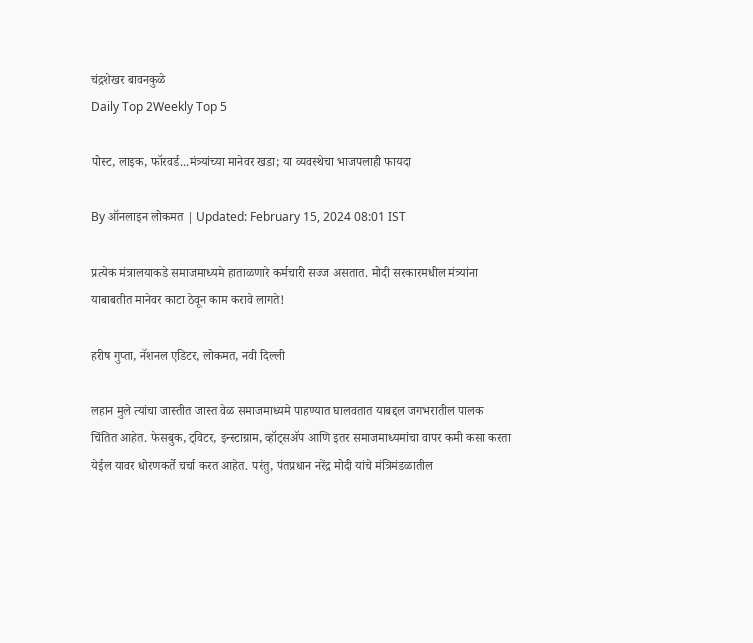चंद्रशेखर बावनकुळे
Daily Top 2Weekly Top 5

पोस्ट, लाइक, फॉरवर्ड...मंत्र्यांच्या मानेवर खडा; या व्यवस्थेचा भाजपलाही फायदा

By ऑनलाइन लोकमत | Updated: February 15, 2024 08:01 IST

प्रत्येक मंत्रालयाकडे समाजमाध्यमे हाताळणारे कर्मचारी सज्ज असतात. मोदी सरकारमधील मंत्र्यांना याबाबतीत मानेवर काटा ठेवून काम करावे लागते!

हरीष गुप्ता, नॅशनल एडिटर, लोकमत, नवी दिल्ली

लहान मुले त्यांचा जास्तीत जास्त वेळ समाजमाध्यमे पाहण्यात घालवतात याबद्दल जगभरातील पालक चिंतित आहेत. फेसबुक, ट्विटर, इन्स्टाग्राम, व्हॉट्सॲप आणि इतर समाजमाध्यमांचा वापर कमी कसा करता येईल यावर धोरणकर्ते चर्चा करत आहेत. परंतु, पंतप्रधान नरेंद्र मोदी यांचे मंत्रिमंडळातील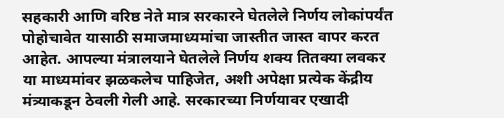सहकारी आणि वरिष्ठ नेते मात्र सरकारने घेतलेले निर्णय लोकांपर्यंत पोहोचावेत यासाठी समाजमाध्यमांचा जास्तीत जास्त वापर करत आहेत. आपल्या मंत्रालयाने घेतलेले निर्णय शक्य तितक्या लवकर या माध्यमांवर झळकलेच पाहिजेत, अशी अपेक्षा प्रत्येक केंद्रीय मंत्र्याकडून ठेवली गेली आहे. सरकारच्या निर्णयावर एखादी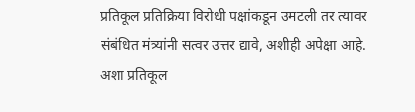प्रतिकूल प्रतिक्रिया विरोधी पक्षांकडून उमटली तर त्यावर संबंधित मंत्र्यांनी सत्वर उत्तर द्यावे, अशीही अपेक्षा आहे. अशा प्रतिकूल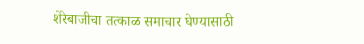शेरेबाजीचा तत्काळ समाचार घेण्यासाठी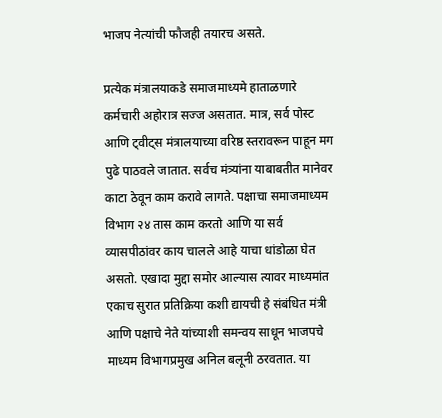भाजप नेत्यांची फौजही तयारच असते.

प्रत्येक मंत्रालयाकडे समाजमाध्यमे हाताळणारे कर्मचारी अहोरात्र सज्ज असतात. मात्र, सर्व पोस्ट आणि ट्वीट्स मंत्रालयाच्या वरिष्ठ स्तरावरून पाहून मग पुढे पाठवले जातात. सर्वच मंत्र्यांना याबाबतीत मानेवर काटा ठेवून काम करावे लागते. पक्षाचा समाजमाध्यम विभाग २४ तास काम करतो आणि या सर्व व्यासपीठांवर काय चालले आहे याचा धांडोळा घेत असतो. एखादा मुद्दा समोर आल्यास त्यावर माध्यमांत एकाच सुरात प्रतिक्रिया कशी द्यायची हे संबंधित मंत्री आणि पक्षाचे नेते यांच्याशी समन्वय साधून भाजपचे माध्यम विभागप्रमुख अनिल बलूनी ठरवतात. या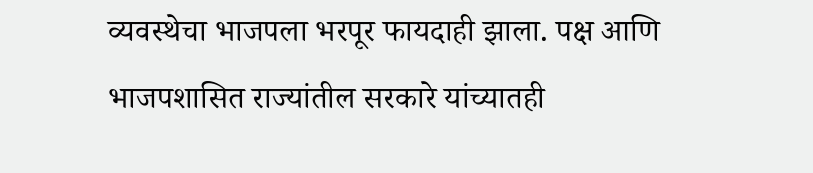व्यवस्थेचा भाजपला भरपूर फायदाही झाला. पक्ष आणि भाजपशासित राज्यांतील सरकारे यांच्यातही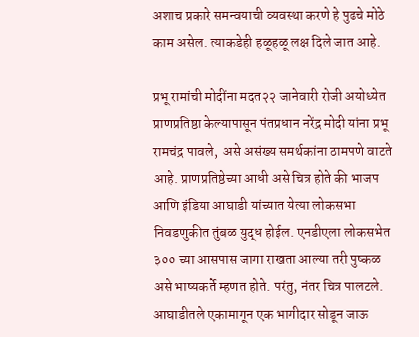अशाच प्रकारे समन्वयाची व्यवस्था करणे हे पुढचे मोठे काम असेल. त्याकडेही हळूहळू लक्ष दिले जात आहे.

प्रभू रामांची मोदींना मदत२२ जानेवारी रोजी अयोध्येत प्राणप्रतिष्ठा केल्यापासून पंतप्रधान नरेंद्र मोदी यांना प्रभू रामचंद्र पावले,  असे असंख्य समर्थकांना ठामपणे वाटते आहे. प्राणप्रतिष्ठेच्या आधी असे चित्र होते की भाजप आणि इंडिया आघाडी यांच्यात येत्या लोकसभा निवडणुकीत तुंबळ युद्ध होईल. एनडीएला लोकसभेत ३०० च्या आसपास जागा राखता आल्या तरी पुष्कळ असे भाष्यकर्ते म्हणत होते. परंतु, नंतर चित्र पालटले. आघाडीतले एकामागून एक भागीदार सोडून जाऊ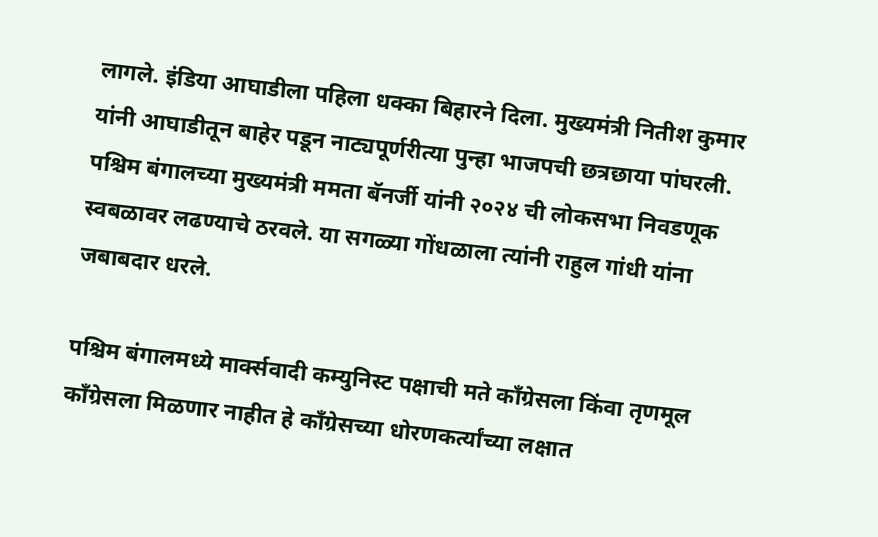लागले. इंडिया आघाडीला पहिला धक्का बिहारने दिला. मुख्यमंत्री नितीश कुमार यांनी आघाडीतून बाहेर पडून नाट्यपूर्णरीत्या पुन्हा भाजपची छत्रछाया पांघरली. पश्चिम बंगालच्या मुख्यमंत्री ममता बॅनर्जी यांनी २०२४ ची लोकसभा निवडणूक स्वबळावर लढण्याचे ठरवले. या सगळ्या गोंधळाला त्यांनी राहुल गांधी यांना जबाबदार धरले.

पश्चिम बंगालमध्ये मार्क्सवादी कम्युनिस्ट पक्षाची मते काँग्रेसला किंवा तृणमूल काँग्रेसला मिळणार नाहीत हे काँग्रेसच्या धोरणकर्त्यांच्या लक्षात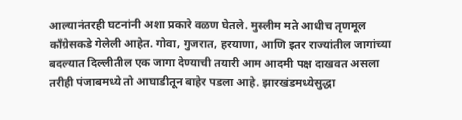आल्यानंतरही घटनांनी अशा प्रकारे वळण घेतले. मुस्लीम मते आधीच तृणमूल काँग्रेसकडे गेलेली आहेत. गोवा, गुजरात, हरयाणा, आणि इतर राज्यांतील जागांच्या बदल्यात दिल्लीतील एक जागा देण्याची तयारी आम आदमी पक्ष दाखवत असला तरीही पंजाबमध्ये तो आघाडीतून बाहेर पडला आहे. झारखंडमध्येसुद्धा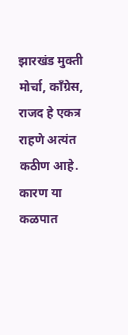झारखंड मुक्ती मोर्चा, काँग्रेस, राजद हे एकत्र राहणे अत्यंत कठीण आहे. कारण या कळपात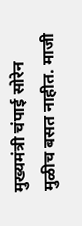मुख्यमंत्री चंपाई सोरेन मुळीच बसत नाहीत. माजी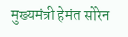मुख्यमंत्री हेमंत सोरेन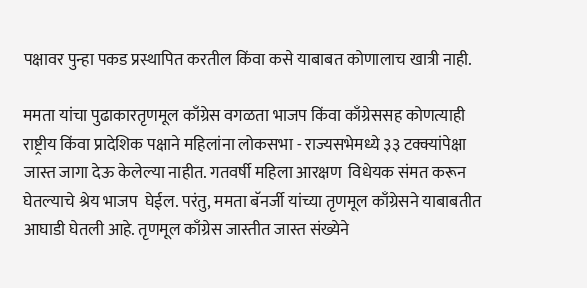पक्षावर पुन्हा पकड प्रस्थापित करतील किंवा कसे याबाबत कोणालाच खात्री नाही.

ममता यांचा पुढाकारतृणमूल काँग्रेस वगळता भाजप किंवा काँग्रेससह कोणत्याही राष्ट्रीय किंवा प्रादेशिक पक्षाने महिलांना लोकसभा - राज्यसभेमध्ये ३३ टक्क्यांपेक्षा जास्त जागा देऊ केलेल्या नाहीत. गतवर्षी महिला आरक्षण  विधेयक संमत करून घेतल्याचे श्रेय भाजप  घेईल. परंतु, ममता बॅनर्जी यांच्या तृणमूल काँग्रेसने याबाबतीत आघाडी घेतली आहे. तृणमूल काँग्रेस जास्तीत जास्त संख्येने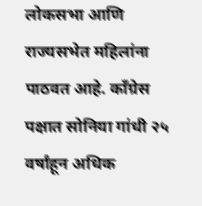लोकसभा आणि राज्यसभेत महिलांना पाठवत आहे. काँग्रेस पक्षात सोनिया गांधी २५ वर्षांहून अधिक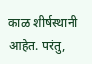काळ शीर्षस्थानी आहेत. परंतु,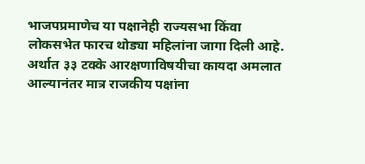भाजपप्रमाणेच या पक्षानेही राज्यसभा किंवा लोकसभेत फारच थोड्या महिलांना जागा दिली आहे. अर्थात ३३ टक्के आरक्षणाविषयीचा कायदा अमलात आल्यानंतर मात्र राजकीय पक्षांना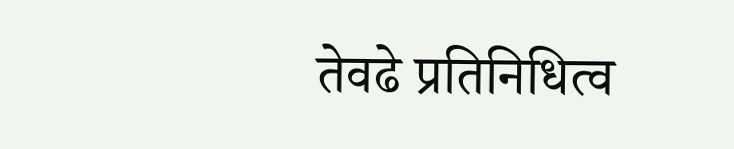तेवढे प्रतिनिधित्व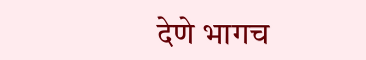देणे भागच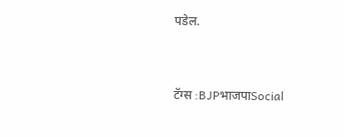पडेल.



टॅग्स :BJPभाजपाSocial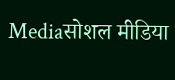Mediaसोशल मीडिया